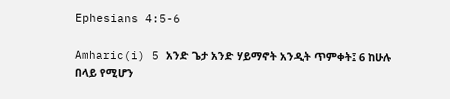Ephesians 4:5-6

Amharic(i) 5 አንድ ጌታ አንድ ሃይማኖት አንዲት ጥምቀት፤ 6 ከሁሉ በላይ የሚሆን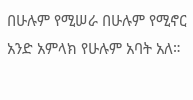በሁሉም የሚሠራ በሁሉም የሚኖር አንድ አምላክ የሁሉም አባት አለ።